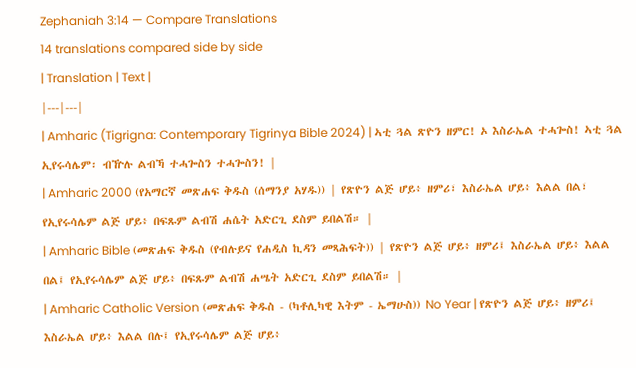Zephaniah 3:14 — Compare Translations
14 translations compared side by side
| Translation | Text |
|---|---|
| Amharic (Tigrigna: Contemporary Tigrinya Bible 2024) | ኣቲ ጓል ጽዮን ዘምር! ኦ እስራኤል ተሓጐስ! ኣቲ ጓል ኢየሩሳሌም፡ ብዅሉ ልብኻ ተሓጐስን ተሓጐስን! |
| Amharic 2000 (የአማርኛ መጽሐፍ ቅዱስ (ሰማንያ አሃዱ)) | የጽዮን ልጅ ሆይ፥ ዘምሪ፣ እስራኤል ሆይ፥ እልል በል፣ የኢየሩሳሌም ልጅ ሆይ፥ በፍጹም ልብሽ ሐሴት አድርጊ ደስም ይበልሽ። |
| Amharic Bible (መጽሐፍ ቅዱስ (የብሉይና የሐዲስ ኪዳን መጻሕፍት)) | የጽዮን ልጅ ሆይ፥ ዘምሪ፤ እስራኤል ሆይ፥ እልል በል፤ የኢየሩሳሌም ልጅ ሆይ፥ በፍጹም ልብሽ ሐሤት አድርጊ ደስም ይበልሽ። |
| Amharic Catholic Version (መጽሐፍ ቅዱስ - (ካቶሊካዊ እትም - ኤማሁስ)) No Year | የጽዮን ልጅ ሆይ፥ ዘምሪ፤ እስራኤል ሆይ፥ እልል በሉ፤ የኢየሩሳሌም ልጅ ሆይ፥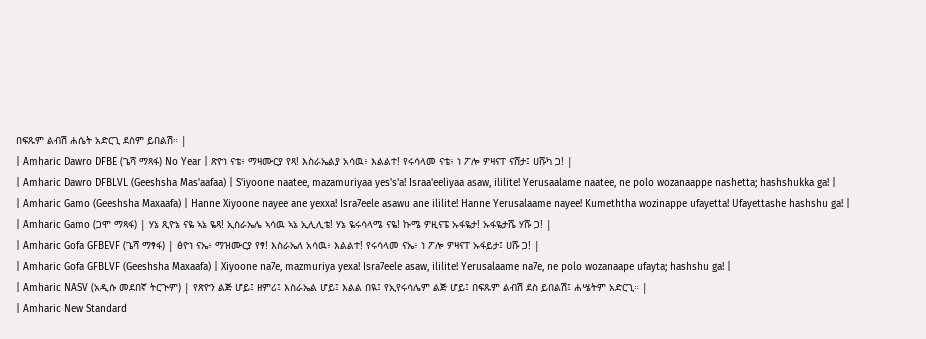በፍጹም ልብሽ ሐሴት አድርጊ ደስም ይበልሽ። |
| Amharic Dawro DFBE (ጌሻ ማጻፋ) No Year | ጽዮነ ናቴ፥ ማዛሙርያ የጻ! እስራኤልያ አሳዉ፥ እልልተ! የሩሳላመ ናቴ፥ ነ ፖሎ ዎዛናፐ ናሸታ፤ ሀሹካ ጋ! |
| Amharic Dawro DFBLVL (Geeshsha Mas'aafaa) | S'iyoone naatee, mazamuriyaa yes's'a! Israa'eeliyaa asaw, ililite! Yerusaalame naatee, ne polo wozanaappe nashetta; hashshukka ga! |
| Amharic Gamo (Geeshsha Maxaafa) | Hanne Xiyoone nayee ane yexxa! Isra7eele asawu ane ililite! Hanne Yerusalaame nayee! Kumeththa wozinappe ufayetta! Ufayettashe hashshu ga! |
| Amharic Gamo (ጋሞ ማጻፋ) | ሃኔ ጺዮኔ ናዬ ኣኔ ዬጻ! ኢስራኤሌ ኣሳዉ ኣኔ ኢሊሊቴ! ሃኔ ዬሩሳላሜ ናዬ! ኩሜ ዎዚናፔ ኡፋዬታ! ኡፋዬታሼ ሃሹ ጋ! |
| Amharic Gofa GFBEVF (ጌሻ ማፃፋ) | ፅዮነ ናኤ፥ ማዝሙርያ የፃ! እስራኤለ አሳዉ፥ እልልተ! የሩሳላመ ናኤ፥ ነ ፖሎ ዎዛናፐ ኡፋይታ፤ ሀሹ ጋ! |
| Amharic Gofa GFBLVF (Geeshsha Maxaafa) | Xiyoone na7e, mazmuriya yexa! Isra7eele asaw, ililite! Yerusalaame na7e, ne polo wozanaape ufayta; hashshu ga! |
| Amharic NASV (አዲሱ መደበኛ ትርጒም) | የጽዮን ልጅ ሆይ፤ ዘምሪ፤ እስራኤል ሆይ፤ እልል በዪ፤ የኢየሩሳሌም ልጅ ሆይ፤ በፍጹም ልብሽ ደስ ይበልሽ፤ ሐሤትም አድርጊ። |
| Amharic New Standard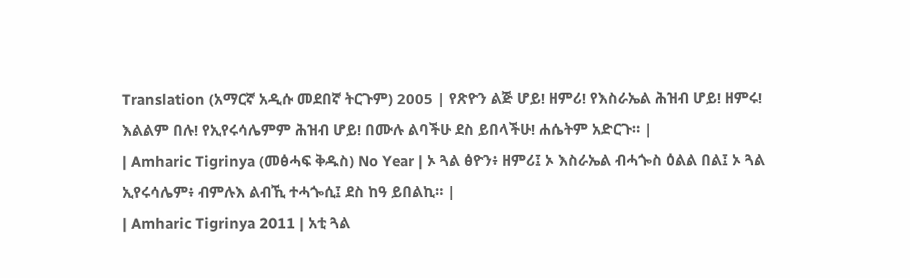Translation (አማርኛ አዲሱ መደበኛ ትርጉም) 2005 | የጽዮን ልጅ ሆይ! ዘምሪ! የእስራኤል ሕዝብ ሆይ! ዘምሩ! እልልም በሉ! የኢየሩሳሌምም ሕዝብ ሆይ! በሙሉ ልባችሁ ደስ ይበላችሁ! ሐሴትም አድርጉ። |
| Amharic Tigrinya (መፅሓፍ ቅዱስ) No Year | ኦ ጓል ፅዮን፥ ዘምሪ፤ ኦ እስራኤል ብሓጐስ ዕልል በል፤ ኦ ጓል ኢየሩሳሌም፥ ብምሉእ ልብኺ ተሓጐሲ፤ ደስ ከዓ ይበልኪ። |
| Amharic Tigrinya 2011 | አቲ ጓል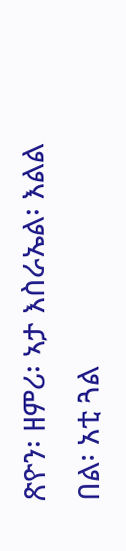ጽዮን፡ ዘምሪ፡ ኣታ እስራኤል፡ እልል በል፡ አቲ ጓል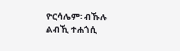ዮርሳሌም፡ ብኹሉ ልብኺ ተሐጎሲ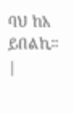ባህ ከአ ይበልኪ። |